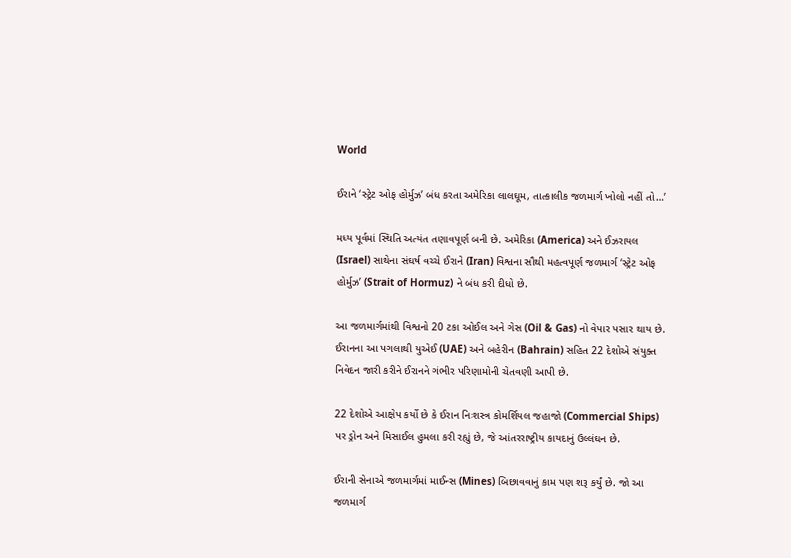World

ઈરાને ‘સ્ટ્રેટ ઓફ હોર્મુઝ’ બંધ કરતા અમેરિકા લાલઘૂમ, તાત્કાલીક જળમાર્ગ ખોલો નહીં તો…’

મધ્ય પૂર્વમાં સ્થિતિ અત્યંત તણાવપૂર્ણ બની છે. અમેરિકા (America) અને ઈઝરાયલ (Israel) સાથેના સંઘર્ષ વચ્ચે ઈરાને (Iran) વિશ્વના સૌથી મહત્વપૂર્ણ જળમાર્ગ ‘સ્ટ્રેટ ઓફ હોર્મુઝ’ (Strait of Hormuz) ને બંધ કરી દીધો છે.

આ જળમાર્ગમાંથી વિશ્વનો 20 ટકા ઓઈલ અને ગેસ (Oil & Gas) નો વેપાર પસાર થાય છે. ઈરાનના આ પગલાથી યુએઈ (UAE) અને બહેરીન (Bahrain) સહિત 22 દેશોએ સંયુક્ત નિવેદન જારી કરીને ઈરાનને ગંભીર પરિણામોની ચેતવણી આપી છે.

22 દેશોએ આક્ષેપ કર્યો છે કે ઈરાન નિઃશસ્ત્ર કોમર્શિયલ જહાજો (Commercial Ships) પર ડ્રોન અને મિસાઈલ હુમલા કરી રહ્યું છે, જે આંતરરાષ્ટ્રીય કાયદાનું ઉલ્લંઘન છે.

ઈરાની સેનાએ જળમાર્ગમાં માઈન્સ (Mines) બિછાવવાનું કામ પણ શરૂ કર્યું છે. જો આ જળમાર્ગ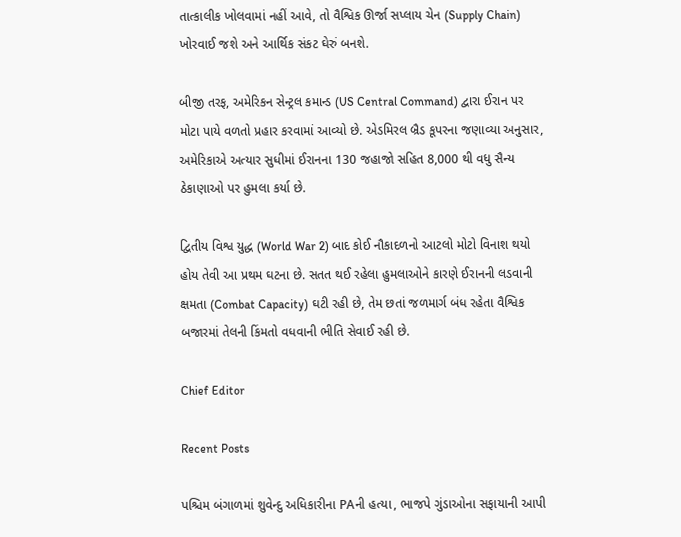તાત્કાલીક ખોલવામાં નહીં આવે, તો વૈશ્વિક ઊર્જા સપ્લાય ચેન (Supply Chain) ખોરવાઈ જશે અને આર્થિક સંકટ ઘેરું બનશે.

બીજી તરફ, અમેરિકન સેન્ટ્રલ કમાન્ડ (US Central Command) દ્વારા ઈરાન પર મોટા પાયે વળતો પ્રહાર કરવામાં આવ્યો છે. એડમિરલ બ્રૈડ કૂપરના જણાવ્યા અનુસાર, અમેરિકાએ અત્યાર સુધીમાં ઈરાનના 130 જહાજો સહિત 8,000 થી વધુ સૈન્ય ઠેકાણાઓ પર હુમલા કર્યા છે.

દ્વિતીય વિશ્વ યુદ્ધ (World War 2) બાદ કોઈ નૌકાદળનો આટલો મોટો વિનાશ થયો હોય તેવી આ પ્રથમ ઘટના છે. સતત થઈ રહેલા હુમલાઓને કારણે ઈરાનની લડવાની ક્ષમતા (Combat Capacity) ઘટી રહી છે, તેમ છતાં જળમાર્ગ બંધ રહેતા વૈશ્વિક બજારમાં તેલની કિંમતો વધવાની ભીતિ સેવાઈ રહી છે.

Chief Editor

Recent Posts

પશ્ચિમ બંગાળમાં શુવેન્દુ અધિકારીના PAની હત્યા, ભાજપે ગુંડાઓના સફાયાની આપી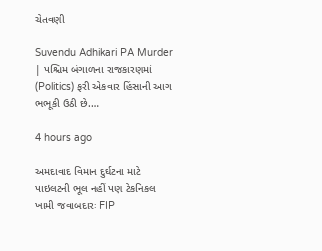ચેતવણી

Suvendu Adhikari PA Murder | પશ્ચિમ બંગાળના રાજકારણમાં (Politics) ફરી એકવાર હિંસાની આગ ભભૂકી ઉઠી છે.…

4 hours ago

અમદાવાદ વિમાન દુર્ઘટના માટે પાઇલટની ભૂલ નહીં પણ ટેકનિકલ ખામી જવાબદારઃ FIP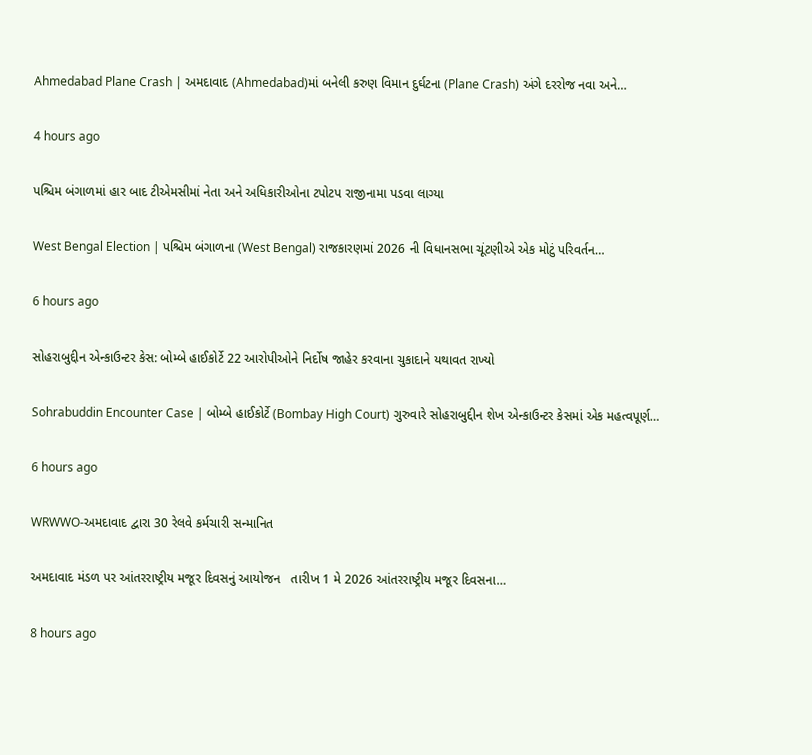Ahmedabad Plane Crash | અમદાવાદ (Ahmedabad)માં બનેલી કરુણ વિમાન દુર્ઘટના (Plane Crash) અંગે દરરોજ નવા અને…

4 hours ago

પશ્ચિમ બંગાળમાં હાર બાદ ટીએમસીમાં નેતા અને અધિકારીઓના ટપોટપ રાજીનામા પડવા લાગ્યા

West Bengal Election | પશ્ચિમ બંગાળના (West Bengal) રાજકારણમાં 2026 ની વિધાનસભા ચૂંટણીએ એક મોટું પરિવર્તન…

6 hours ago

સોહરાબુદ્દીન એન્કાઉન્ટર કેસ: બોમ્બે હાઈકોર્ટે 22 આરોપીઓને નિર્દોષ જાહેર કરવાના ચુકાદાને યથાવત રાખ્યો

Sohrabuddin Encounter Case | બોમ્બે હાઈકોર્ટે (Bombay High Court) ગુરુવારે સોહરાબુદ્દીન શેખ એન્કાઉન્ટર કેસમાં એક મહત્વપૂર્ણ…

6 hours ago

WRWWO-અમદાવાદ દ્વારા 30 રેલવે કર્મચારી સન્માનિત

અમદાવાદ મંડળ પર આંતરરાષ્ટ્રીય મજૂર દિવસનું આયોજન   તારીખ 1 મે 2026 આંતરરાષ્ટ્રીય મજૂર દિવસના…

8 hours ago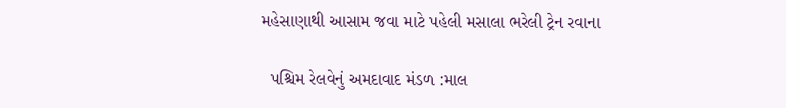મહેસાણાથી આસામ જવા માટે પહેલી મસાલા ભરેલી ટ્રેન રવાના

  પશ્ચિમ રેલવેનું અમદાવાદ મંડળ :માલ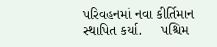પરિવહનમાં નવા કીર્તિમાન સ્થાપિત કર્યા.     પશ્ચિમ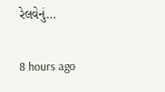રેલવેનું…

8 hours ago